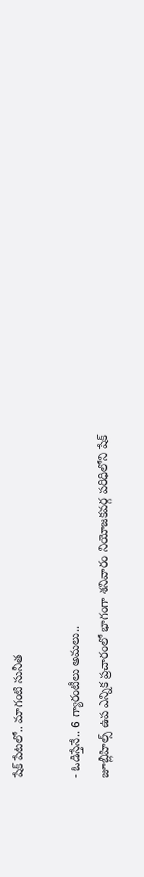షేక్ పేటలో.. మాగంటి సునీత

- ఓడిస్తేనే.. 6 గ్యారంటీలు అమలు..
జూబ్లీహిల్స్ ఉప ఎన్నిక ప్రచారంలో భాగంగా శనివారం నియోజకవర్గ పరిధిలోని షేక్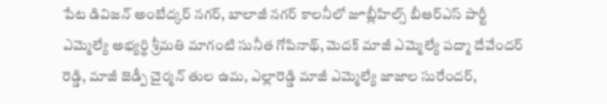పేట డివిజన్ అంబేద్కర్ నగర్, బాలాజీ నగర్ కాలనీలో జూబ్లీహిల్స్ బీఆర్ఎస్ పార్టీ ఎమ్మెల్యే అభ్యర్థి శ్రీమతి మాగంటి సునీత గోపినాథ్, మెదక్ మాజీ ఎమ్మెల్యే పద్మా దేవేందర్ రెడ్డి, మాజీ జెడ్పీ చైర్మన్ తుల ఉమ, ఎల్లారెడ్డి మాజీ ఎమ్మెల్యే జాజాల సురేందర్,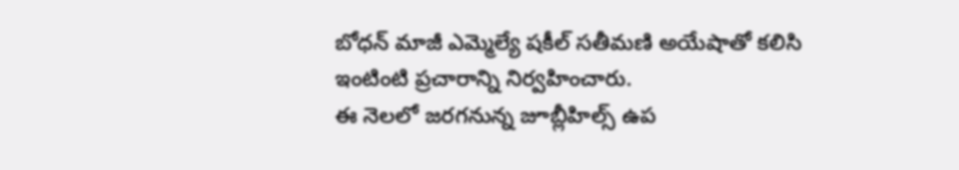బోధన్ మాజీ ఎమ్మెల్యే షకీల్ సతీమణి అయేషాతో కలిసి ఇంటింటి ప్రచారాన్ని నిర్వహించారు.
ఈ నెలలో జరగనున్న జూబ్లీహిల్స్ ఉప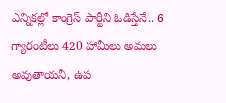ఎన్నికల్లో కాంగ్రెస్ పార్టీని ఓడిస్తేనే.. 6 గ్యారంటీలు 420 హామీలు అమలు అవుతాయనీ, ఉప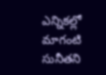ఎన్నికల్లో మాగంటి సునీతని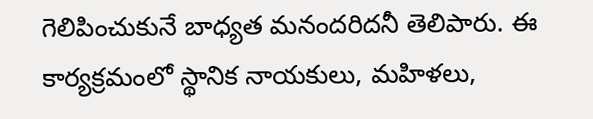గెలిపించుకునే బాధ్యత మనందరిదనీ తెలిపారు. ఈ కార్యక్రమంలో స్థానిక నాయకులు, మహిళలు,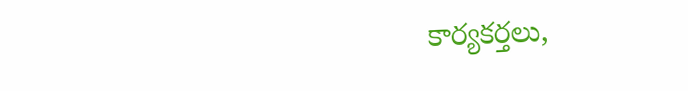కార్యకర్తలు,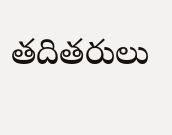తదితరులు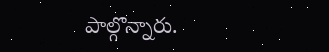పాల్గొన్నారు.